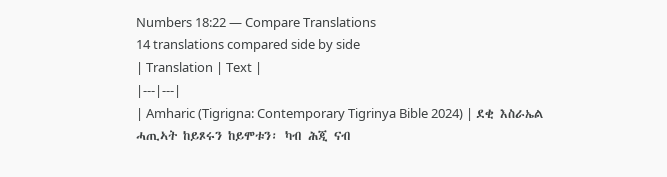Numbers 18:22 — Compare Translations
14 translations compared side by side
| Translation | Text |
|---|---|
| Amharic (Tigrigna: Contemporary Tigrinya Bible 2024) | ደቂ እስራኤል ሓጢኣት ከይጾሩን ከይሞቱን፡ ካብ ሕጂ ናብ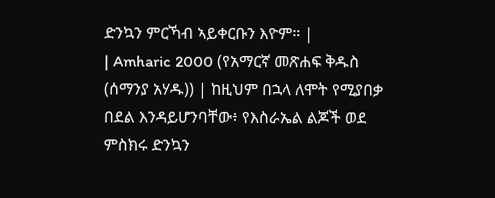ድንኳን ምርኻብ ኣይቀርቡን እዮም። |
| Amharic 2000 (የአማርኛ መጽሐፍ ቅዱስ (ሰማንያ አሃዱ)) | ከዚህም በኋላ ለሞት የሚያበቃ በደል እንዳይሆንባቸው፥ የእስራኤል ልጆች ወደ ምስክሩ ድንኳን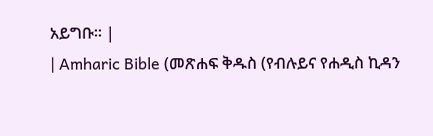አይግቡ። |
| Amharic Bible (መጽሐፍ ቅዱስ (የብሉይና የሐዲስ ኪዳን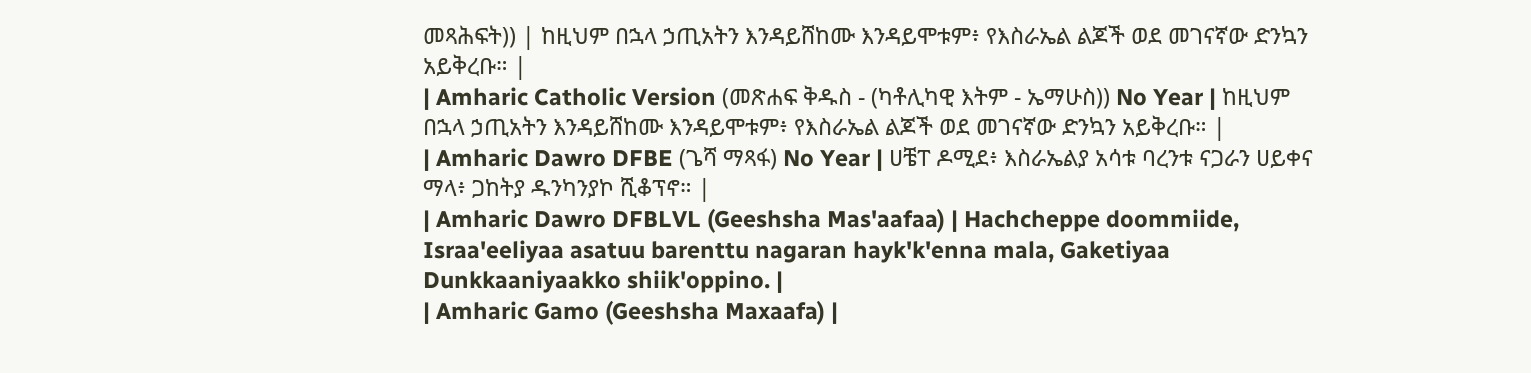መጻሕፍት)) | ከዚህም በኋላ ኃጢአትን እንዳይሸከሙ እንዳይሞቱም፥ የእስራኤል ልጆች ወደ መገናኛው ድንኳን አይቅረቡ። |
| Amharic Catholic Version (መጽሐፍ ቅዱስ - (ካቶሊካዊ እትም - ኤማሁስ)) No Year | ከዚህም በኋላ ኃጢአትን እንዳይሸከሙ እንዳይሞቱም፥ የእስራኤል ልጆች ወደ መገናኛው ድንኳን አይቅረቡ። |
| Amharic Dawro DFBE (ጌሻ ማጻፋ) No Year | ሀቼፐ ዶሚደ፥ እስራኤልያ አሳቱ ባረንቱ ናጋራን ሀይቀና ማላ፥ ጋከትያ ዱንካንያኮ ሺቆፕኖ። |
| Amharic Dawro DFBLVL (Geeshsha Mas'aafaa) | Hachcheppe doommiide, Israa'eeliyaa asatuu barenttu nagaran hayk'k'enna mala, Gaketiyaa Dunkkaaniyaakko shiik'oppino. |
| Amharic Gamo (Geeshsha Maxaafa) |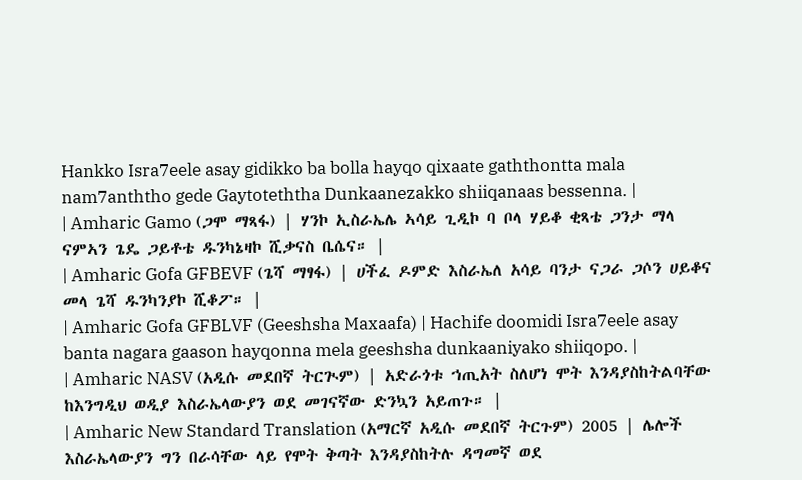Hankko Isra7eele asay gidikko ba bolla hayqo qixaate gaththontta mala nam7anththo gede Gaytoteththa Dunkaanezakko shiiqanaas bessenna. |
| Amharic Gamo (ጋሞ ማጻፋ) | ሃንኮ ኢስራኤሌ ኣሳይ ጊዲኮ ባ ቦላ ሃይቆ ቂጻቴ ጋንታ ማላ ናምኣን ጌዴ ጋይቶቴ ዱንካኔዛኮ ሺቃናስ ቤሴና። |
| Amharic Gofa GFBEVF (ጌሻ ማፃፋ) | ሀችፈ ዶምድ እስራኤለ አሳይ ባንታ ናጋራ ጋሶን ሀይቆና መላ ጌሻ ዱንካንያኮ ሺቆፖ። |
| Amharic Gofa GFBLVF (Geeshsha Maxaafa) | Hachife doomidi Isra7eele asay banta nagara gaason hayqonna mela geeshsha dunkaaniyako shiiqopo. |
| Amharic NASV (አዲሱ መደበኛ ትርጒም) | አድራጎቱ ኀጢአት ስለሆነ ሞት እንዳያስከትልባቸው ከእንግዲህ ወዲያ እስራኤላውያን ወደ መገናኛው ድንኳን አይጠጉ። |
| Amharic New Standard Translation (አማርኛ አዲሱ መደበኛ ትርጉም) 2005 | ሌሎች እስራኤላውያን ግን በራሳቸው ላይ የሞት ቅጣት እንዳያስከትሉ ዳግመኛ ወደ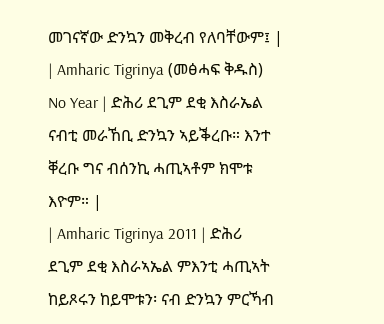መገናኛው ድንኳን መቅረብ የለባቸውም፤ |
| Amharic Tigrinya (መፅሓፍ ቅዱስ) No Year | ድሕሪ ደጊም ደቂ እስራኤል ናብቲ መራኸቢ ድንኳን ኣይቕረቡ። እንተ ቐረቡ ግና ብሰንኪ ሓጢኣቶም ክሞቱ እዮም። |
| Amharic Tigrinya 2011 | ድሕሪ ደጊም ደቂ እስራኣኤል ምእንቲ ሓጢኣት ከይጾሩን ከይሞቱን፡ ናብ ድንኳን ምርኻብ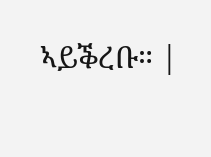ኣይቕረቡ። |